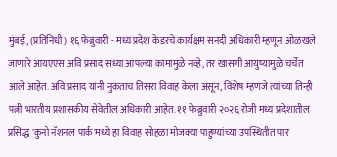मुंबई, (प्रतिनिधी) १६ फेब्रुवारी - मध्य प्रदेश केडरचे कार्यक्षम सनदी अधिकारी म्हणून ओळखले जाणारे आयएएस अवि प्रसाद सध्या आपल्या कामामुळे नव्हे, तर खासगी आयुष्यामुळे चर्चेत आले आहेत. अवि प्रसाद यांनी नुकताच तिसरा विवाह केला असून, विशेष म्हणजे त्यांच्या तिन्ही पत्नी भारतीय प्रशासकीय सेवेतील अधिकारी आहेत. ११ फेब्रुवारी २०२६ रोजी मध्य प्रदेशातील प्रसिद्ध 'कुनो नॅशनल पार्क'मध्ये हा विवाह सोहळा मोजक्या पाहुण्यांच्या उपस्थितीत पार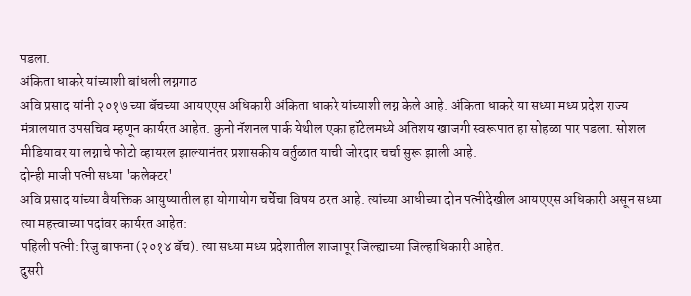पडला.
अंकिता धाकरे यांच्याशी बांधली लग्नगाठ
अवि प्रसाद यांनी २०१७ च्या बॅचच्या आयएएस अधिकारी अंकिता धाकरे यांच्याशी लग्न केले आहे. अंकिता धाकरे या सध्या मध्य प्रदेश राज्य मंत्रालयात उपसचिव म्हणून कार्यरत आहेत. कुनो नॅशनल पार्क येथील एका हॉटेलमध्ये अतिशय खाजगी स्वरूपात हा सोहळा पार पडला. सोशल मीडियावर या लग्नाचे फोटो व्हायरल झाल्यानंतर प्रशासकीय वर्तुळात याची जोरदार चर्चा सुरू झाली आहे.
दोन्ही माजी पत्नी सध्या 'कलेक्टर'
अवि प्रसाद यांच्या वैयक्तिक आयुष्यातील हा योगायोग चर्चेचा विषय ठरत आहे. त्यांच्या आधीच्या दोन पत्नीदेखील आयएएस अधिकारी असून सध्या त्या महत्त्वाच्या पदांवर कार्यरत आहेत:
पहिली पत्नी: रिजु बाफना (२०१४ बॅच). त्या सध्या मध्य प्रदेशातील शाजापूर जिल्ह्याच्या जिल्हाधिकारी आहेत.
दुसरी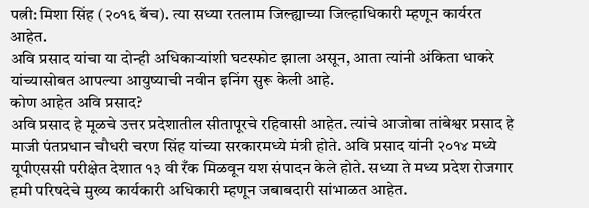पत्नी: मिशा सिंह (२०१६ बॅच). त्या सध्या रतलाम जिल्ह्याच्या जिल्हाधिकारी म्हणून कार्यरत आहेत.
अवि प्रसाद यांचा या दोन्ही अधिकाऱ्यांशी घटस्फोट झाला असून, आता त्यांनी अंकिता धाकरे यांच्यासोबत आपल्या आयुष्याची नवीन इनिंग सुरू केली आहे.
कोण आहेत अवि प्रसाद?
अवि प्रसाद हे मूळचे उत्तर प्रदेशातील सीतापूरचे रहिवासी आहेत. त्यांचे आजोबा तांबेश्वर प्रसाद हे माजी पंतप्रधान चौधरी चरण सिंह यांच्या सरकारमध्ये मंत्री होते. अवि प्रसाद यांनी २०१४ मध्ये यूपीएससी परीक्षेत देशात १३ वी रँक मिळवून यश संपादन केले होते. सध्या ते मध्य प्रदेश रोजगार हमी परिषदेचे मुख्य कार्यकारी अधिकारी म्हणून जबाबदारी सांभाळत आहेत.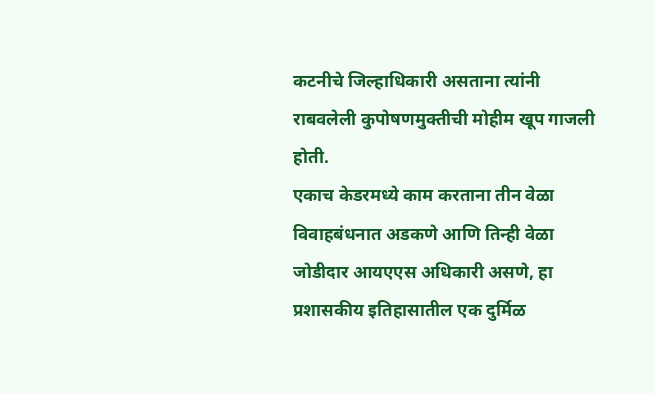कटनीचे जिल्हाधिकारी असताना त्यांनी राबवलेली कुपोषणमुक्तीची मोहीम खूप गाजली होती.
एकाच केडरमध्ये काम करताना तीन वेळा विवाहबंधनात अडकणे आणि तिन्ही वेळा जोडीदार आयएएस अधिकारी असणे, हा प्रशासकीय इतिहासातील एक दुर्मिळ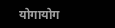योगायोग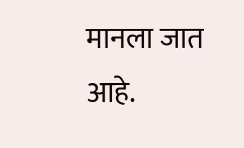मानला जात आहे.